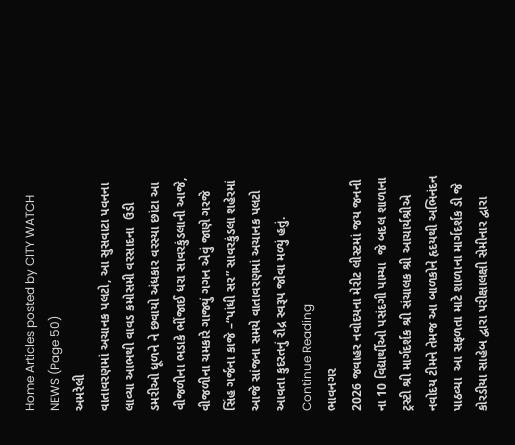Home Articles posted by CITY WATCH NEWS (Page 50)
અમરેલી
વાતાવરણમાં અચાનક પલટો, આ સુસવાટા પવનના  લાવ્યા આભથી વાવડ કમોસમી વરસાદના  ઉડી ડમરીઓ ધૂળને ને છવાયો અંધકાર વરસ્યા છાંટા આ  વીજળીના ભડાકે ભીંજાઈ ધરા સાવરકુંડલાની આજે, વીજળીના ચમકારે ગાજ્યું ગગન એવું જાણે ગરજે સિંહ ગર્જના કાજે –“પાંધી સર” સાવરકુંડલા શહેરમાં આજે સાંજના સમયે વાતાવરણમાં અચાનક પલટો આવતા કુદરતનું રૌદ્ર સ્વરૂપ જોવા મળ્યું હતું. Continue Reading
ભાવનગર
2026 જવાહર નવોદયના મેરીટ લીસ્ટમાં જય જનની ના 10 વિદ્યાર્થીઓ પસંદગી પામ્યા  જે બદલ શાળાના ટ્રસ્ટી શ્રી માર્ગદર્શક શ્રી સંચાલક શ્રી આચાર્યશ્રીએ નવોદય ટીમને તેમજ આ બાળકોને હૃદયથી અભિનંદન પાઠવ્યા  આ સફળતા માટે શાળાના માર્ગદર્શક ડી જે કોરડીયા સાહેબ દ્વારા પરીક્ષાલક્ષી સેમીનાર દ્વારા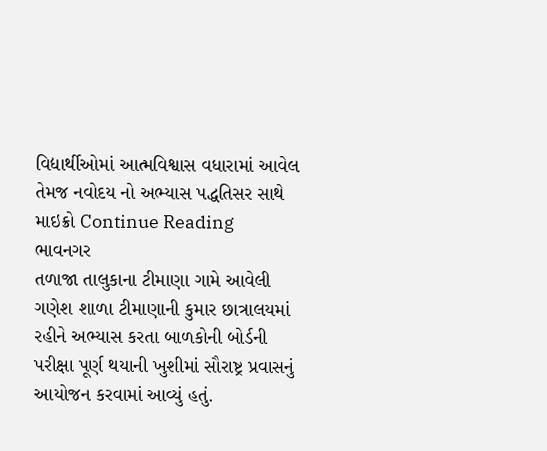વિદ્યાર્થીઓમાં આત્મવિશ્વાસ વધારામાં આવેલ તેમજ નવોદય નો અભ્યાસ પદ્ધતિસર સાથે માઇક્રો Continue Reading
ભાવનગર
તળાજા તાલુકાના ટીમાણા ગામે આવેલી ગણેશ શાળા ટીમાણાની કુમાર છાત્રાલયમાં રહીને અભ્યાસ કરતા બાળકોની બોર્ડની પરીક્ષા પૂર્ણ થયાની ખુશીમાં સૌરાષ્ટ્ર પ્રવાસનું આયોજન કરવામાં આવ્યું હતું.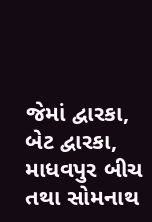જેમાં દ્વારકા, બેટ દ્વારકા, માધવપુર બીચ તથા સોમનાથ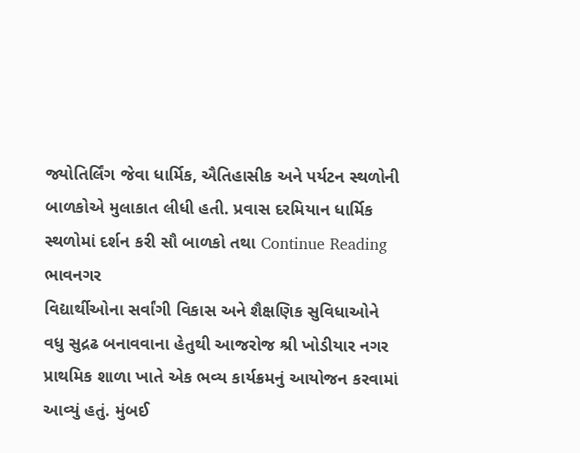જ્યોતિર્લિંગ જેવા ધાર્મિક, ઐતિહાસીક અને પર્યટન સ્થળોની બાળકોએ મુલાકાત લીધી હતી. પ્રવાસ દરમિયાન ધાર્મિક સ્થળોમાં દર્શન કરી સૌ બાળકો તથા Continue Reading
ભાવનગર
વિદ્યાર્થીઓના સર્વાંગી વિકાસ અને શૈક્ષણિક સુવિધાઓને વધુ સુદ્રઢ બનાવવાના હેતુથી આજરોજ શ્રી ખોડીયાર નગર પ્રાથમિક શાળા ખાતે એક ભવ્ય કાર્યક્રમનું આયોજન કરવામાં આવ્યું હતું. મુંબઈ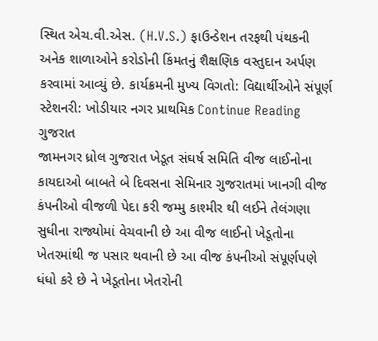સ્થિત એચ.વી.એસ. (H.V.S.) ફાઉન્ડેશન તરફથી પંથકની અનેક શાળાઓને કરોડોની કિંમતનું શૈક્ષણિક વસ્તુદાન અર્પણ કરવામાં આવ્યું છે. કાર્યક્રમની મુખ્ય વિગતો: વિદ્યાર્થીઓને સંપૂર્ણ સ્ટેશનરી: ખોડીયાર નગર પ્રાથમિક Continue Reading
ગુજરાત
જામનગર ધ્રોલ ગુજરાત ખેડૂત સંઘર્ષ સમિતિ વીજ લાઈનોના કાયદાઓ બાબતે બે દિવસના સેમિનાર ગુજરાતમાં ખાનગી વીજ કંપનીઓ વીજળી પેદા કરી જમ્મુ કાશ્મીર થી લઈને તેલંગણા સુધીના રાજ્યોમાં વેચવાની છે આ વીજ લાઈનો ખેડૂતોના ખેતરમાંથી જ પસાર થવાની છે આ વીજ કંપનીઓ સંપૂર્ણપણે ધંધો કરે છે ને ખેડૂતોના ખેતરોની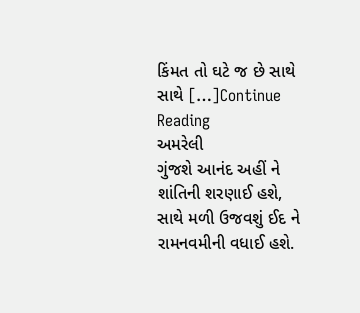કિંમત તો ઘટે જ છે સાથે સાથે […]Continue Reading
અમરેલી
ગુંજશે આનંદ અહીં ને શાંતિની શરણાઈ હશે, સાથે મળી ઉજવશું ઈદ ને રામનવમીની વધાઈ હશે.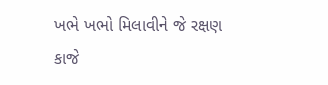ખભે ખભો મિલાવીને જે રક્ષણ કાજે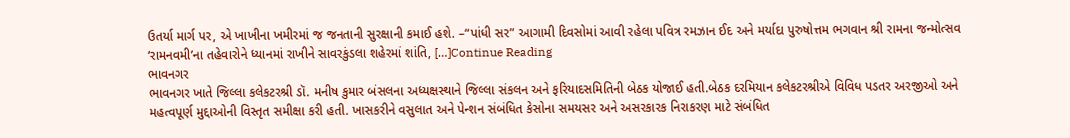ઉતર્યા માર્ગ પર, એ ખાખીના ખમીરમાં જ જનતાની સુરક્ષાની કમાઈ હશે. –“પાંધી સર” આગામી દિવસોમાં આવી રહેલા પવિત્ર રમઝાન ઈદ અને મર્યાદા પુરુષોત્તમ ભગવાન શ્રી રામના જન્મોત્સવ ‘રામનવમી’ના તહેવારોને ધ્યાનમાં રાખીને સાવરકુંડલા શહેરમાં શાંતિ, […]Continue Reading
ભાવનગર
ભાવનગર ખાતે જિલ્લા કલેકટરશ્રી ડૉ. મનીષ કુમાર બંસલના અધ્યક્ષસ્થાને જિલ્લા સંકલન અને ફરિયાદસમિતિની બેઠક યોજાઈ હતી.બેઠક દરમિયાન કલેકટરશ્રીએ વિવિધ પડતર અરજીઓ અને મહત્વપૂર્ણ મુદ્દાઓની વિસ્તૃત સમીક્ષા કરી હતી. ખાસકરીને વસુલાત અને પેન્શન સંબંધિત કેસોના સમયસર અને અસરકારક નિરાકરણ માટે સંબંધિત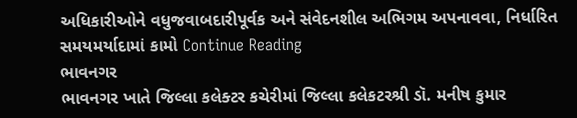અધિકારીઓને વધુજવાબદારીપૂર્વક અને સંવેદનશીલ અભિગમ અપનાવવા, નિર્ધારિત સમયમર્યાદામાં કામો Continue Reading
ભાવનગર
ભાવનગર ખાતે જિલ્લા કલેક્ટર કચેરીમાં જિલ્લા કલેકટરશ્રી ડૉ. મનીષ કુમાર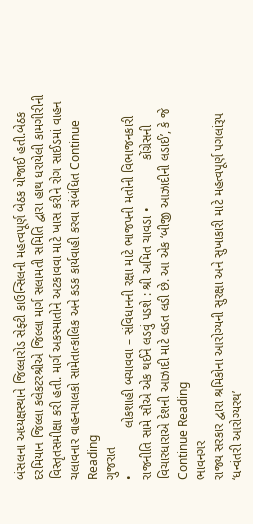બંસલના અધ્યક્ષસ્થાને જિલ્લારોડ સેફ્ટી કાઉન્સિલની મહત્વપૂર્ણ બેઠક યોજાઈ હતી.બેઠક દરમિયાન જિલ્લા કલેકટરશ્રીએ જિલ્લા માર્ગ સલામતી સમિતિ દ્વારા હાથ ધરાયેલી કામગીરીની વિસ્તૃતસમીક્ષા કરી હતી. માર્ગ અકસ્માતોને અટકાવવા માટે ખાસ કરીને રોગ સાઈડમાં વાહન ચલાવનાર વાહનચાલકો સામેતાત્કાલિક અને કડક કાર્યવાહી કરવા સંબંધિત Continue Reading
ગુજરાત
•             લોકશાહી બચાવવા – સંવિધાનની રક્ષા માટે ભાજપની મતોની વિભાજનકારી રાજનીતિ સામે સૌએ એક થઈને લડવું પડશે : શ્રી અમિત ચાવડા •             કોંગ્રેસની વિચારધારાએ દેશની આઝાદી માટે લડત લડી છે. આ એક ‘બીજી આઝાદીની લડાઈ’, કે જે Continue Reading
ભાવનગર
રાજ્ય સરકાર દ્વારા શ્રમિકોના આરોગ્યની સુરક્ષા અને સુખાકારી માટે મહત્વપૂર્ણ પગલાંરૂપ ‘ધન્વંતરી આરોગ્યરથ’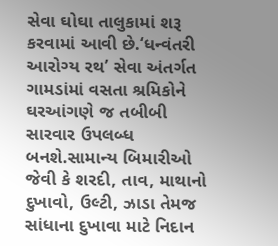સેવા ઘોઘા તાલુકામાં શરૂ કરવામાં આવી છે.‘ધન્વંતરી આરોગ્ય રથ’ સેવા અંતર્ગત ગામડાંમાં વસતા શ્રમિકોને ઘરઆંગણે જ તબીબી સારવાર ઉપલબ્ધ બનશે.સામાન્ય બિમારીઓ જેવી કે શરદી, તાવ, માથાનો દુખાવો, ઉલ્ટી, ઝાડા તેમજ સાંધાના દુખાવા માટે નિદાન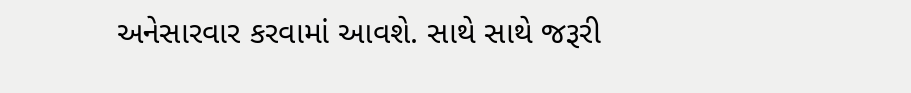અનેસારવાર કરવામાં આવશે. સાથે સાથે જરૂરી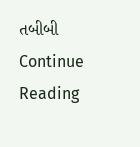તબીબી Continue Reading